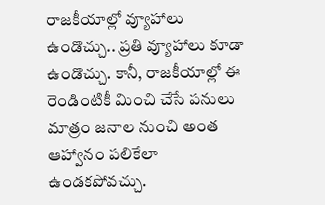రాజకీయాల్లో వ్యూహాలు ఉండొచ్చు.. ప్రతి వ్యూహాలు కూడా ఉండొచ్చు. కానీ, రాజకీయాల్లో ఈ రెండింటికీ మించి చేసే పనులు మాత్రం జనాల నుంచి అంత ఆహ్వానం పలికేలా ఉండకపోవచ్చు.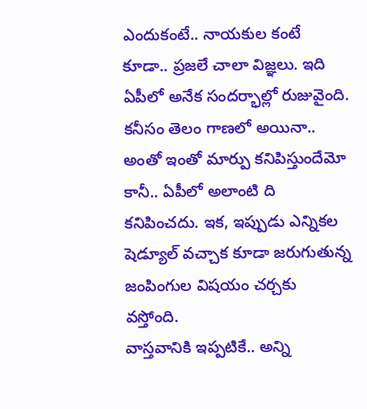ఎందుకంటే.. నాయకుల కంటే కూడా.. ప్రజలే చాలా విజ్ఞలు. ఇది ఏపీలో అనేక సందర్భాల్లో రుజువైంది. కనీసం తెలం గాణలో అయినా.. అంతో ఇంతో మార్పు కనిపిస్తుందేమో కానీ.. ఏపీలో అలాంటి ది కనిపించదు. ఇక, ఇప్పుడు ఎన్నికల షెడ్యూల్ వచ్చాక కూడా జరుగుతున్న జంపింగుల విషయం చర్చకు వస్తోంది.
వాస్తవానికి ఇప్పటికే.. అన్ని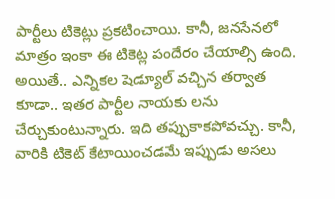పార్టీలు టికెట్లు ప్రకటించాయి. కానీ, జనసేనలో మాత్రం ఇంకా ఈ టికెట్ల పందేరం చేయాల్సి ఉంది. అయితే.. ఎన్నికల షెడ్యూల్ వచ్చిన తర్వాత కూడా.. ఇతర పార్టీల నాయకు లను చేర్చుకుంటున్నారు. ఇది తప్పుకాకపోవచ్చు. కానీ, వారికి టికెట్ కేటాయించడమే ఇప్పుడు అసలు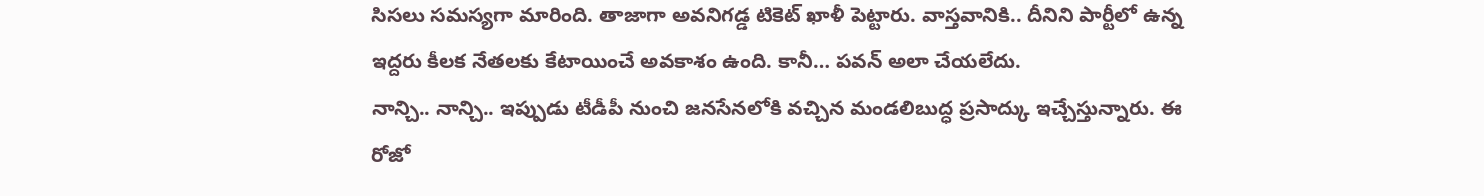సిసలు సమస్యగా మారింది. తాజాగా అవనిగడ్డ టికెట్ ఖాళీ పెట్టారు. వాస్తవానికి.. దీనిని పార్టీలో ఉన్న ఇద్దరు కీలక నేతలకు కేటాయించే అవకాశం ఉంది. కానీ… పవన్ అలా చేయలేదు.
నాన్చి.. నాన్చి.. ఇప్పుడు టీడీపీ నుంచి జనసేనలోకి వచ్చిన మండలిబుద్ధ ప్రసాద్కు ఇచ్చేస్తున్నారు. ఈ రోజో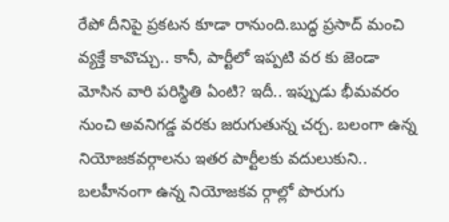రేపో దీనిపై ప్రకటన కూడా రానుంది.బుద్ధ ప్రసాద్ మంచి వ్యక్తే కావొచ్చు.. కానీ, పార్టీలో ఇప్పటి వర కు జెండా మోసిన వారి పరిస్థితి ఏంటి? ఇదీ.. ఇప్పుడు భీమవరం నుంచి అవనిగడ్డ వరకు జరుగుతున్న చర్చ. బలంగా ఉన్న నియోజకవర్గాలను ఇతర పార్టీలకు వదులుకుని.. బలహీనంగా ఉన్న నియోజకవ ర్గాల్లో పొరుగు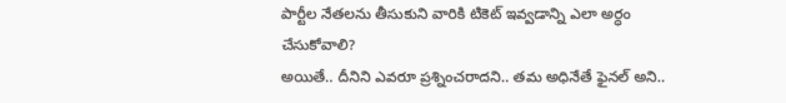పార్టీల నేతలను తీసుకుని వారికి టికెట్ ఇవ్వడాన్ని ఎలా అర్ధం చేసుకోవాలి?
అయితే.. దీనిని ఎవరూ ప్రశ్నించరాదని.. తమ అధినేతే ఫైనల్ అని..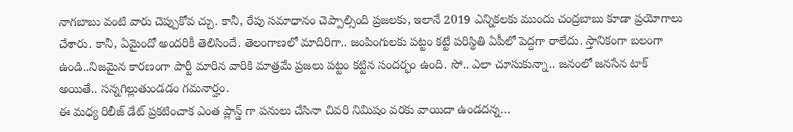నాగబాబు వంటి వారు చెప్పుకోవ చ్చు. కానీ, రేపు సమాధానం చెప్పాల్సింది ప్రజలకు, ఇలానే 2019 ఎన్నికలకు ముందు చంద్రబాబు కూడా ప్రయోగాలు చేశారు. కానీ, ఏమైందో అందరికీ తెలిసిందే. తెలంగాణలో మాదిరిగా.. జంపింగులకు పట్టం కట్టే పరిస్థితి ఏపీలో పెద్దగా రాలేదు. స్తానికంగా బలంగా ఉండి..నిజమైన కారణంగా పార్టీ మారిన వారికి మాత్రమే ప్రజలు పట్టం కట్టిన సందర్భం ఉంది. సో.. ఎలా చూసుకున్నా.. జనంలో జనసేన టాక్ అయితే.. సన్నగిల్లుతుండడం గమనార్హం.
ఈ మధ్య రిలీజ్ డేట్ ప్రకటించాక ఎంత ప్లాన్డ్ గా పనులు చేసినా చివరి నిమిషం వరకు వాయిదా ఉండదన్న…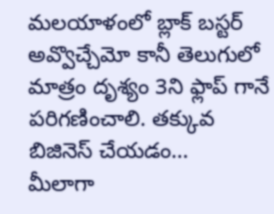మలయాళంలో బ్లాక్ బస్టర్ అవ్వొచ్చేమో కానీ తెలుగులో మాత్రం దృశ్యం 3ని ఫ్లాప్ గానే పరిగణించాలి. తక్కువ బిజినెస్ చేయడం…
మీలాగా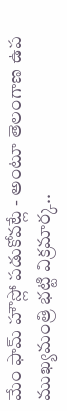మేం ఫామ్ హౌస్లో పడుకోవట్లే - అంటూ తెలంగాణ ఉప ముఖ్యమంత్రి భట్టి విక్రమార్క..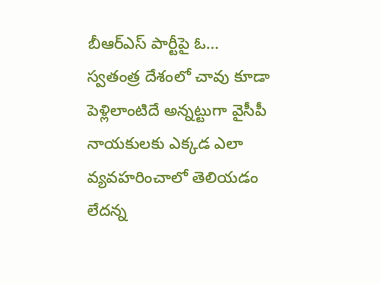బీఆర్ఎస్ పార్టీపై ఓ…
స్వతంత్ర దేశంలో చావు కూడా పెళ్లిలాంటిదే అన్నట్టుగా వైసీపీ నాయకులకు ఎక్కడ ఎలా వ్యవహరించాలో తెలియడం లేదన్న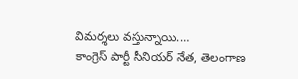విమర్శలు వస్తున్నాయి.…
కాంగ్రెస్ పార్టీ సీనియర్ నేత, తెలంగాణ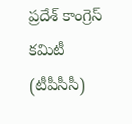ప్రదేశ్ కాంగ్రెస్ కమిటీ (టీపీసీసీ)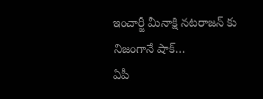ఇంచార్జీ మీనాక్షి నటరాజన్ కు నిజంగానే షాక్…
ఏపీ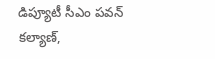డిప్యూటీ సీఎం పవన్ కల్యాణ్,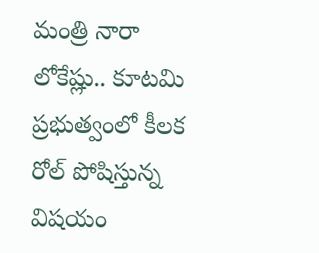మంత్రి నారా లోకేష్లు.. కూటమి ప్రభుత్వంలో కీలక రోల్ పోషిస్తున్న విషయం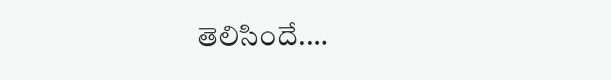తెలిసిందే.…